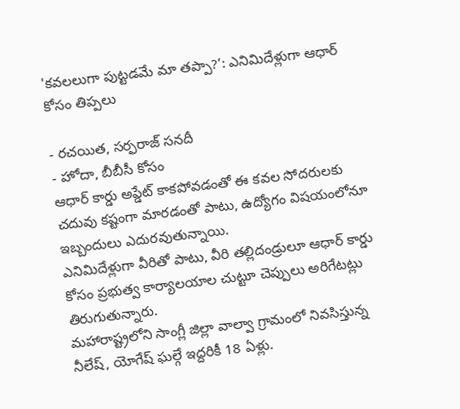'కవలలుగా పుట్టడమే మా తప్పా?’: ఎనిమిదేళ్లుగా ఆధార్ కోసం తిప్పలు

- రచయిత, సర్ఫరాజ్ సనదీ
- హోదా, బీబీసీ కోసం
ఆధార్ కార్డు అప్డేట్ కాకపోవడంతో ఈ కవల సోదరులకు చదువు కష్టంగా మారడంతో పాటు, ఉద్యోగం విషయంలోనూ ఇబ్బందులు ఎదురవుతున్నాయి.
ఎనిమిదేళ్లుగా వీరితో పాటు, వీరి తల్లిదండ్రులూ ఆధార్ కార్డు కోసం ప్రభుత్వ కార్యాలయాల చుట్టూ చెప్పులు అరిగేటట్లు తిరుగుతున్నారు.
మహారాష్ట్రలోని సాంగ్లీ జిల్లా వాల్వా గ్రామంలో నివసిస్తున్న నీలేష్, యోగేష్ ఘల్గే ఇద్దరికీ 18 ఏళ్లు.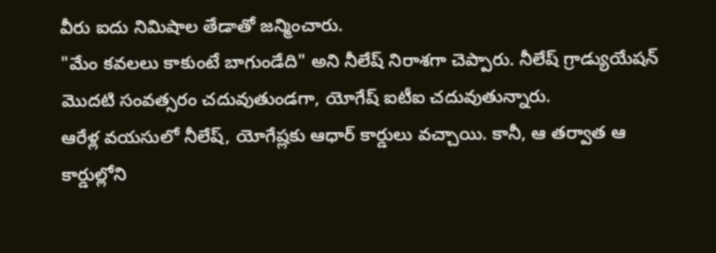వీరు ఐదు నిమిషాల తేడాతో జన్మించారు.
"మేం కవలలు కాకుంటే బాగుండేది" అని నీలేష్ నిరాశగా చెప్పారు. నీలేష్ గ్రాడ్యుయేషన్ మొదటి సంవత్సరం చదువుతుండగా, యోగేష్ ఐటీఐ చదువుతున్నారు.
ఆరేళ్ల వయసులో నీలేష్, యోగేష్లకు ఆధార్ కార్డులు వచ్చాయి. కానీ, ఆ తర్వాత ఆ కార్డుల్లోని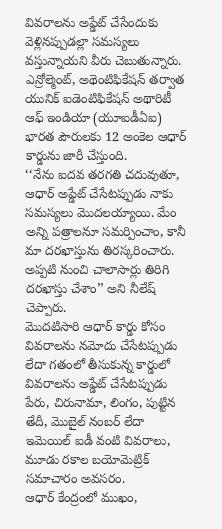వివరాలను అప్డేట్ చేసేందుకు వెళ్లినప్పుడల్లా సమస్యలు వస్తున్నాయని వీరు చెబుతున్నారు.
ఎన్రోల్మెంట్, అథెంటిఫికేషన్ తర్వాత యునిక్ ఐడెంటిఫికేషన్ అథారిటీ ఆఫ్ ఇండియా (యూఐడీఏఐ) భారత పౌరులకు 12 అంకెల ఆధార్ కార్డును జారీ చేస్తుంది.
‘‘నేను ఐదవ తరగతి చదువుతూ, ఆధార్ అప్డేట్ చేసేటప్పుడు నాకు సమస్యలు మొదలయ్యాయి. మేం అన్ని పత్రాలనూ సమర్పించాం, కానీ మా దరఖాస్తును తిరస్కరించారు. అప్పటి నుంచి చాలాసార్లు తిరిగి దరఖాస్తు చేశాం’’ అని నీలేష్ చెప్పారు.
మొదటిసారి ఆధార్ కార్డు కోసం వివరాలను నమోదు చేసేటప్పుడు లేదా గతంలో తీసుకున్న కార్డులో వివరాలను అప్డేట్ చేసేటప్పుడు పేరు, చిరునామా, లింగం, పుట్టిన తేదీ, మొబైల్ నంబర్ లేదా ఇమెయిల్ ఐడీ వంటి వివరాలు, మూడు రకాల బయోమెట్రిక్ సమాచారం అవసరం.
ఆధార్ కేంద్రంలో ముఖం,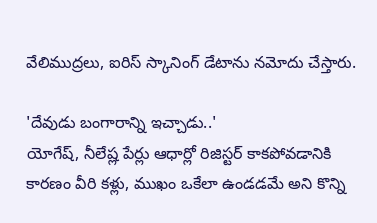వేలిముద్రలు, ఐరిస్ స్కానింగ్ డేటాను నమోదు చేస్తారు.

'దేవుడు బంగారాన్ని ఇచ్చాడు..'
యోగేష్, నీలేష్ల పేర్లు ఆధార్లో రిజిస్టర్ కాకపోవడానికి కారణం వీరి కళ్లు, ముఖం ఒకేలా ఉండడమే అని కొన్ని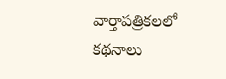వార్తాపత్రికలలో కథనాలు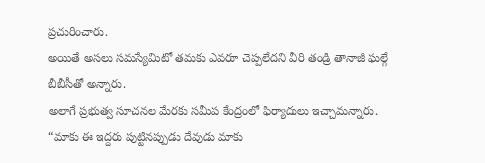ప్రచురించారు.
అయితే అసలు సమస్యేమిటో తమకు ఎవరూ చెప్పలేదని వీరి తండ్రి తానాజీ ఘల్గే బీబీసీతో అన్నారు.
అలాగే ప్రభుత్వ సూచనల మేరకు సమీప కేంద్రంలో ఫిర్యాదులు ఇచ్చామన్నారు.
“మాకు ఈ ఇద్దరు పుట్టినప్పుడు దేవుడు మాకు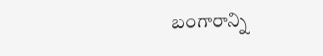బంగారాన్ని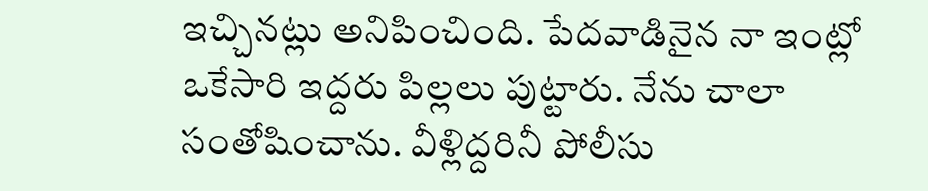ఇచ్చినట్లు అనిపించింది. పేదవాడినైన నా ఇంట్లో ఒకేసారి ఇద్దరు పిల్లలు పుట్టారు. నేను చాలా సంతోషించాను. వీళ్లిద్దరినీ పోలీసు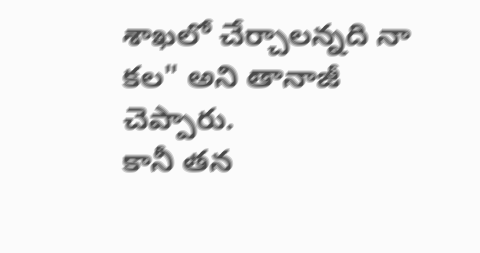శాఖలో చేర్చాలన్నది నా కల" అని తానాజీ చెప్పారు.
కానీ తన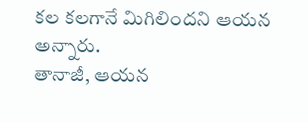కల కలగానే మిగిలిందని ఆయన అన్నారు.
తానాజీ, ఆయన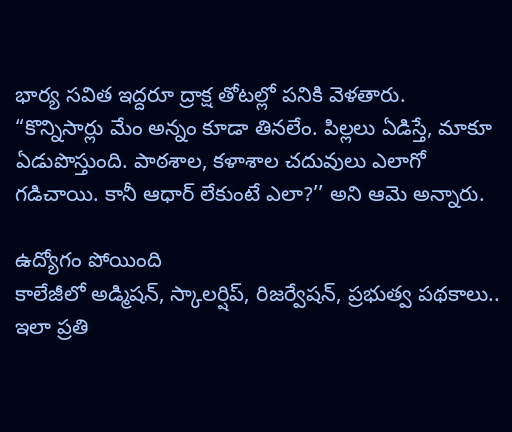భార్య సవిత ఇద్దరూ ద్రాక్ష తోటల్లో పనికి వెళతారు.
“కొన్నిసార్లు మేం అన్నం కూడా తినలేం. పిల్లలు ఏడిస్తే, మాకూ ఏడుపొస్తుంది. పాఠశాల, కళాశాల చదువులు ఎలాగో గడిచాయి. కానీ ఆధార్ లేకుంటే ఎలా?’’ అని ఆమె అన్నారు.

ఉద్యోగం పోయింది
కాలేజీలో అడ్మిషన్, స్కాలర్షిప్, రిజర్వేషన్, ప్రభుత్వ పథకాలు.. ఇలా ప్రతి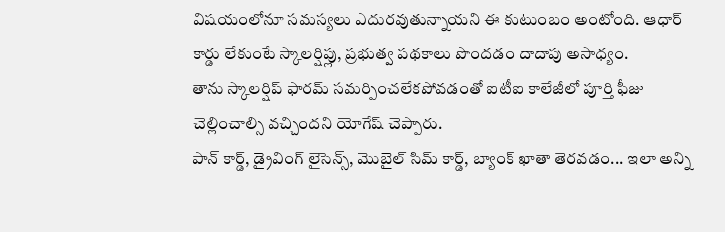విషయంలోనూ సమస్యలు ఎదురవుతున్నాయని ఈ కుటుంబం అంటోంది. ఆధార్ కార్డు లేకుంటే స్కాలర్షిప్లు, ప్రభుత్వ పథకాలు పొందడం దాదాపు అసాధ్యం.
తాను స్కాలర్షిప్ ఫారమ్ సమర్పించలేకపోవడంతో ఐటీఐ కాలేజీలో పూర్తి ఫీజు చెల్లించాల్సి వచ్చిందని యోగేష్ చెప్పారు.
పాన్ కార్డ్, డ్రైవింగ్ లైసెన్స్, మొబైల్ సిమ్ కార్డ్, బ్యాంక్ ఖాతా తెరవడం... ఇలా అన్ని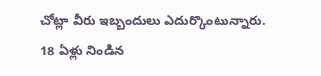చోట్లా వీరు ఇబ్బందులు ఎదుర్కొంటున్నారు.
18 ఏళ్లు నిండిన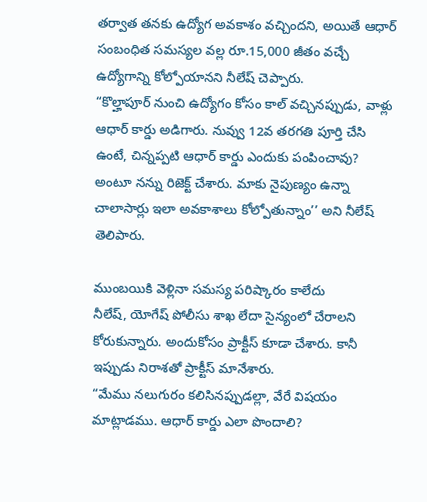తర్వాత తనకు ఉద్యోగ అవకాశం వచ్చిందని, అయితే ఆధార్ సంబంధిత సమస్యల వల్ల రూ.15,000 జీతం వచ్చే ఉద్యోగాన్ని కోల్పోయానని నీలేష్ చెప్పారు.
“కొల్హాపూర్ నుంచి ఉద్యోగం కోసం కాల్ వచ్చినప్పుడు, వాళ్లు ఆధార్ కార్డు అడిగారు. నువ్వు 12వ తరగతి పూర్తి చేసి ఉంటే, చిన్నప్పటి ఆధార్ కార్డు ఎందుకు పంపించావు? అంటూ నన్ను రిజెక్ట్ చేశారు. మాకు నైపుణ్యం ఉన్నా చాలాసార్లు ఇలా అవకాశాలు కోల్పోతున్నాం’’ అని నీలేష్ తెలిపారు.

ముంబయికి వెళ్లినా సమస్య పరిష్కారం కాలేదు
నీలేష్, యోగేష్ పోలీసు శాఖ లేదా సైన్యంలో చేరాలని కోరుకున్నారు. అందుకోసం ప్రాక్టీస్ కూడా చేశారు. కానీ ఇప్పుడు నిరాశతో ప్రాక్టీస్ మానేశారు.
“మేము నలుగురం కలిసినప్పుడల్లా, వేరే విషయం మాట్లాడము. ఆధార్ కార్డు ఎలా పొందాలి?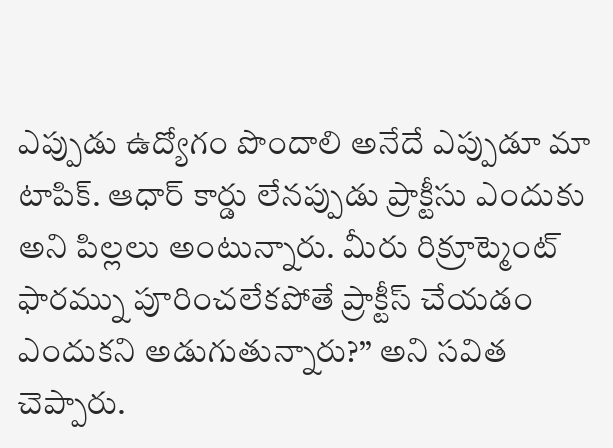ఎప్పుడు ఉద్యోగం పొందాలి అనేదే ఎప్పుడూ మా టాపిక్. ఆధార్ కార్డు లేనప్పుడు ప్రాక్టీసు ఎందుకు అని పిల్లలు అంటున్నారు. మీరు రిక్రూట్మెంట్ ఫారమ్ను పూరించలేకపోతే ప్రాక్టీస్ చేయడం ఎందుకని అడుగుతున్నారు?’’ అని సవిత చెప్పారు.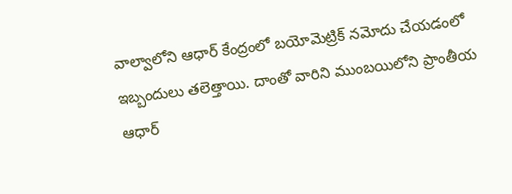వాల్వాలోని ఆధార్ కేంద్రంలో బయోమెట్రిక్ నమోదు చేయడంలో ఇబ్బందులు తలెత్తాయి. దాంతో వారిని ముంబయిలోని ప్రాంతీయ ఆధార్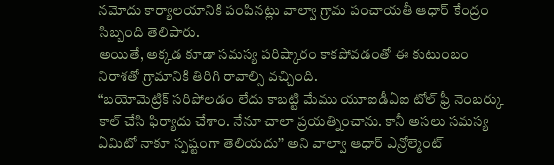నమోదు కార్యాలయానికి పంపినట్లు వాల్వా గ్రామ పంచాయతీ ఆధార్ కేంద్రం సిబ్బంది తెలిపారు.
అయితే, అక్కడ కూడా సమస్య పరిష్కారం కాకపోవడంతో ఈ కుటుంబం నిరాశతో గ్రామానికి తిరిగి రావాల్సి వచ్చింది.
“బయోమెట్రిక్ సరిపోలడం లేదు కాబట్టి మేము యూఐడీఏఐ టోల్ ఫ్రీ నెంబర్కు కాల్ చేసి ఫిర్యాదు చేశాం. నేనూ చాలా ప్రయత్నించాను. కానీ అసలు సమస్య ఏమిటో నాకూ స్పష్టంగా తెలియదు’’ అని వాల్వా ఆధార్ ఎన్రోల్మెంట్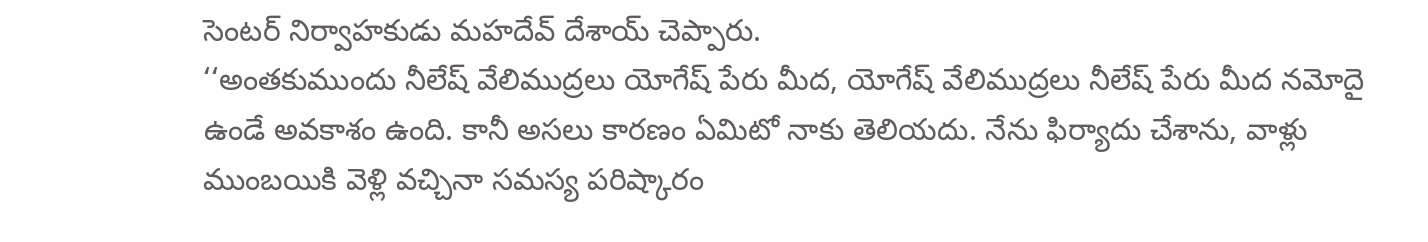సెంటర్ నిర్వాహకుడు మహదేవ్ దేశాయ్ చెప్పారు.
‘‘అంతకుముందు నీలేష్ వేలిముద్రలు యోగేష్ పేరు మీద, యోగేష్ వేలిముద్రలు నీలేష్ పేరు మీద నమోదై ఉండే అవకాశం ఉంది. కానీ అసలు కారణం ఏమిటో నాకు తెలియదు. నేను ఫిర్యాదు చేశాను, వాళ్లు ముంబయికి వెళ్లి వచ్చినా సమస్య పరిష్కారం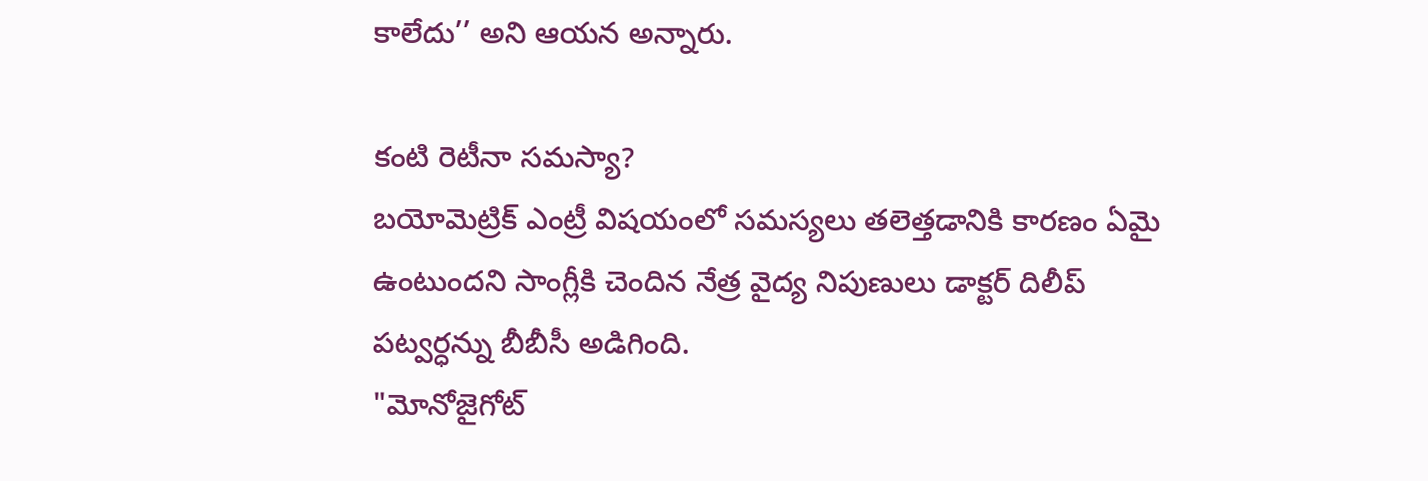కాలేదు’’ అని ఆయన అన్నారు.

కంటి రెటీనా సమస్యా?
బయోమెట్రిక్ ఎంట్రీ విషయంలో సమస్యలు తలెత్తడానికి కారణం ఏమై ఉంటుందని సాంగ్లీకి చెందిన నేత్ర వైద్య నిపుణులు డాక్టర్ దిలీప్ పట్వర్ధన్ను బీబీసీ అడిగింది.
"మోనోజైగోట్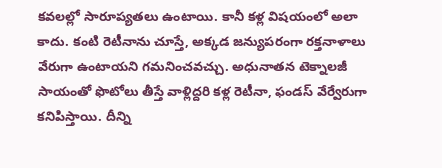కవలల్లో సారూప్యతలు ఉంటాయి. కానీ కళ్ల విషయంలో అలా కాదు. కంటి రెటీనాను చూస్తే, అక్కడ జన్యుపరంగా రక్తనాళాలు వేరుగా ఉంటాయని గమనించవచ్చు. అధునాతన టెక్నాలజీ సాయంతో ఫొటోలు తీస్తే వాళ్లిద్దరి కళ్ల రెటీనా, ఫండస్ వేర్వేరుగా కనిపిస్తాయి. దీన్ని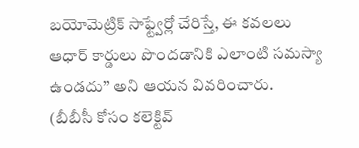బయోమెట్రిక్ సాఫ్ట్వేర్లో చేరిస్తే, ఈ కవలలు ఆధార్ కార్డులు పొందడానికి ఎలాంటి సమస్యా ఉండదు’’ అని ఆయన వివరించారు.
(బీబీసీ కోసం కలెక్టివ్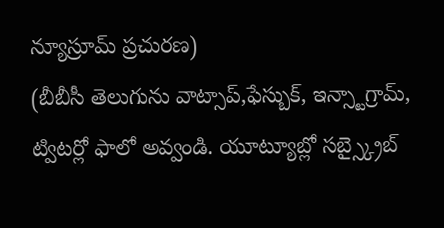న్యూస్రూమ్ ప్రచురణ)
(బీబీసీ తెలుగును వాట్సాప్,ఫేస్బుక్, ఇన్స్టాగ్రామ్, ట్విటర్లో ఫాలో అవ్వండి. యూట్యూబ్లో సబ్స్క్రైబ్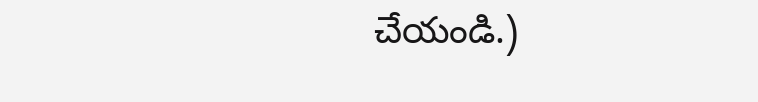చేయండి.)